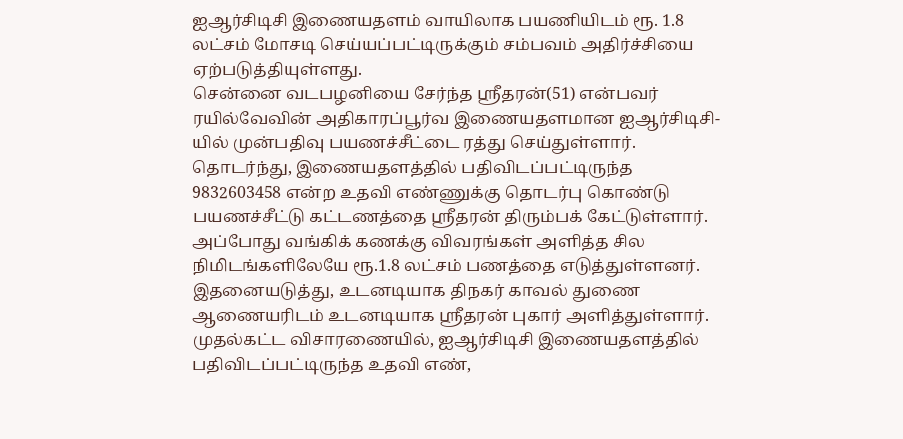ஐஆர்சிடிசி இணையதளம் வாயிலாக பயணியிடம் ரூ. 1.8 லட்சம் மோசடி செய்யப்பட்டிருக்கும் சம்பவம் அதிர்ச்சியை ஏற்படுத்தியுள்ளது.
சென்னை வடபழனியை சேர்ந்த ஸ்ரீதரன்(51) என்பவர் ரயில்வேவின் அதிகாரப்பூர்வ இணையதளமான ஐஆர்சிடிசி-யில் முன்பதிவு பயணச்சீட்டை ரத்து செய்துள்ளார்.
தொடர்ந்து, இணையதளத்தில் பதிவிடப்பட்டிருந்த 9832603458 என்ற உதவி எண்ணுக்கு தொடர்பு கொண்டு பயணச்சீட்டு கட்டணத்தை ஸ்ரீதரன் திரும்பக் கேட்டுள்ளார். அப்போது வங்கிக் கணக்கு விவரங்கள் அளித்த சில நிமிடங்களிலேயே ரூ.1.8 லட்சம் பணத்தை எடுத்துள்ளனர்.
இதனையடுத்து, உடனடியாக திநகர் காவல் துணை ஆணையரிடம் உடனடியாக ஸ்ரீதரன் புகார் அளித்துள்ளார்.
முதல்கட்ட விசாரணையில், ஐஆர்சிடிசி இணையதளத்தில் பதிவிடப்பட்டிருந்த உதவி எண்,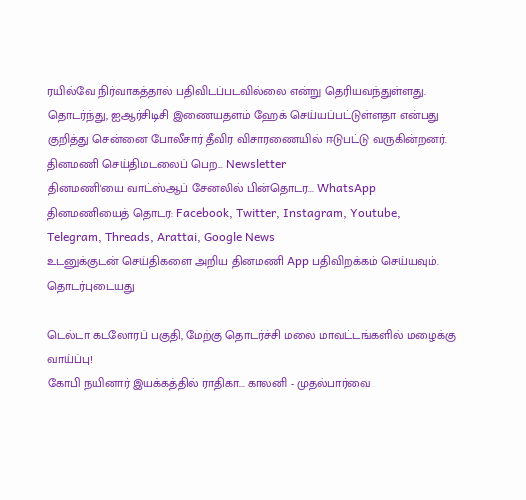ரயில்வே நிர்வாகத்தால் பதிவிடப்படவில்லை என்று தெரியவந்துள்ளது.
தொடர்ந்து, ஐஆர்சிடிசி இணையதளம் ஹேக் செய்யப்பட்டுள்ளதா என்பது குறித்து சென்னை போலீசார் தீவிர விசாரணையில் ஈடுபட்டு வருகின்றனர்.
தினமணி செய்திமடலைப் பெற... Newsletter
தினமணி'யை வாட்ஸ்ஆப் சேனலில் பின்தொடர... WhatsApp
தினமணியைத் தொடர: Facebook, Twitter, Instagram, Youtube, Telegram, Threads, Arattai, Google News
உடனுக்குடன் செய்திகளை அறிய தினமணி App பதிவிறக்கம் செய்யவும்.
தொடர்புடையது

டெல்டா கடலோரப் பகுதி, மேற்கு தொடர்ச்சி மலை மாவட்டங்களில் மழைக்கு வாய்ப்பு!
கோபி நயினார் இயக்கத்தில் ராதிகா... காலனி - முதல்பார்வை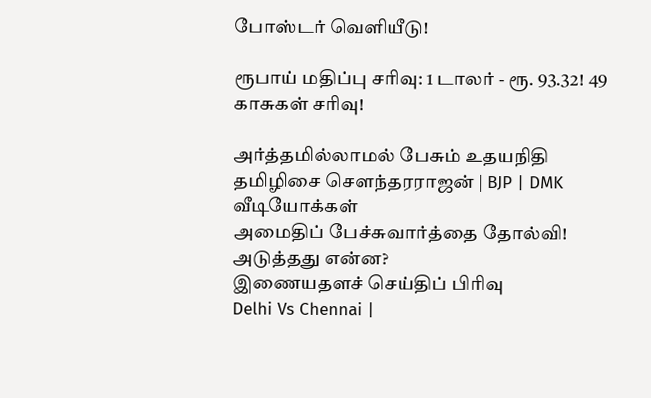போஸ்டர் வெளியீடு!

ரூபாய் மதிப்பு சரிவு: 1 டாலர் - ரூ. 93.32! 49 காசுகள் சரிவு!

அர்த்தமில்லாமல் பேசும் உதயநிதி தமிழிசை சௌந்தரராஜன் | BJP | DMK
வீடியோக்கள்
அமைதிப் பேச்சுவார்த்தை தோல்வி! அடுத்தது என்ன?
இணையதளச் செய்திப் பிரிவு
Delhi Vs Chennai |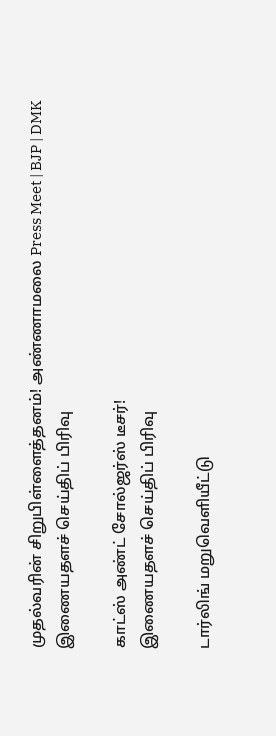முதல்வரின் சிறுபிள்ளைத்தனம்! அண்ணாமலை Press Meet | BJP | DMK
இணையதளச் செய்திப் பிரிவு

காட்ஸ் அண்ட் சோல்ஜர்ஸ் டீசர்!
இணையதளச் செய்திப் பிரிவு

டார்லிங் மறுவெளியீட்டு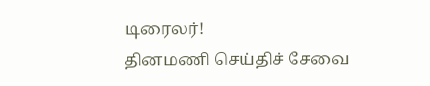டிரைலர்!
தினமணி செய்திச் சேவை